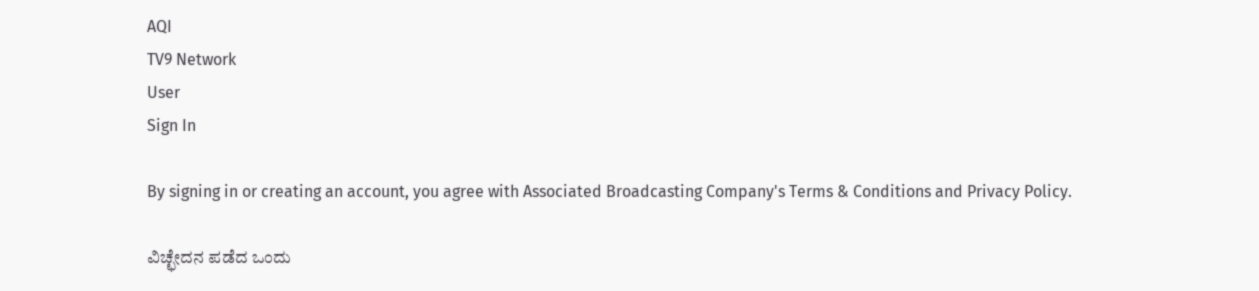AQI
TV9 Network
User
Sign In

By signing in or creating an account, you agree with Associated Broadcasting Company's Terms & Conditions and Privacy Policy.

ವಿಚ್ಛೇದನ ಪಡೆದ ಒಂದು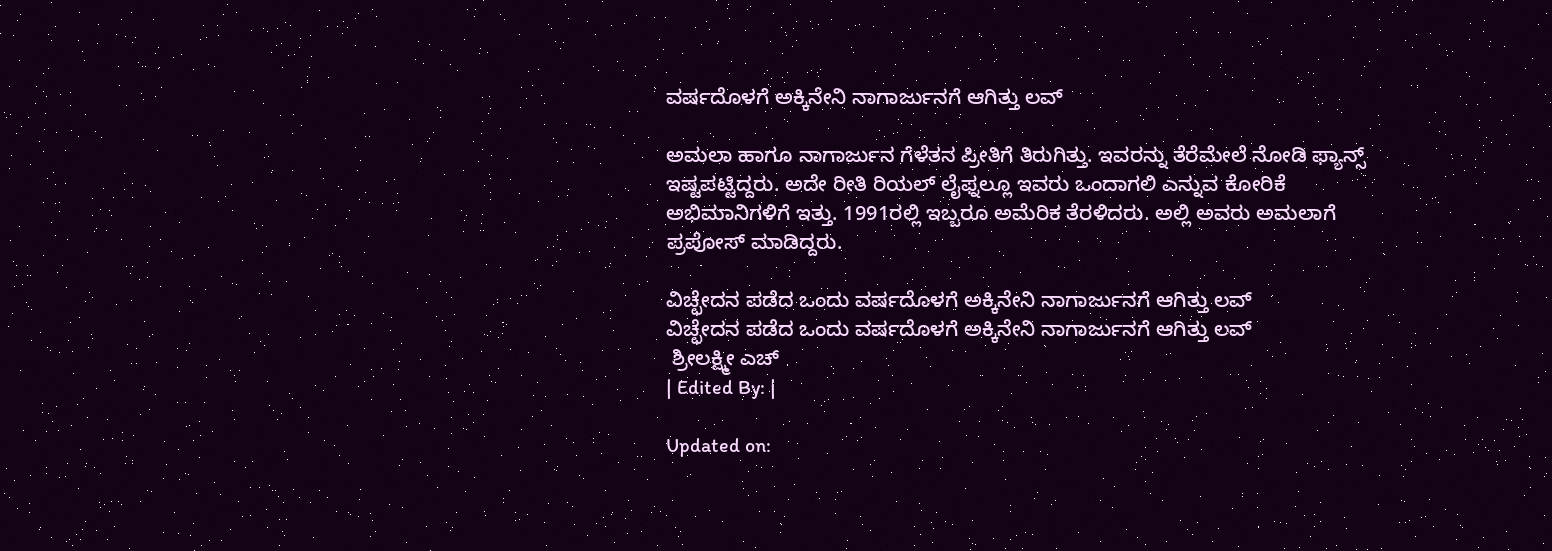ವರ್ಷದೊಳಗೆ ಅಕ್ಕಿನೇನಿ ನಾಗಾರ್ಜುನಗೆ ಆಗಿತ್ತು ಲವ್

ಅಮಲಾ ಹಾಗೂ ನಾಗಾರ್ಜುನ ಗೆಳೆತನ ಪ್ರೀತಿಗೆ ತಿರುಗಿತ್ತು. ಇವರನ್ನು ತೆರೆಮೇಲೆ ನೋಡಿ ಫ್ಯಾನ್ಸ್ ಇಷ್ಟಪಟ್ಟಿದ್ದರು. ಅದೇ ರೀತಿ ರಿಯಲ್ ಲೈಫ್ನಲ್ಲೂ ಇವರು ಒಂದಾಗಲಿ ಎನ್ನುವ ಕೋರಿಕೆ ಅಭಿಮಾನಿಗಳಿಗೆ ಇತ್ತು. 1991ರಲ್ಲಿ ಇಬ್ಬರೂ ಅಮೆರಿಕ ತೆರಳಿದರು. ಅಲ್ಲಿ ಅವರು ಅಮಲಾಗೆ ಪ್ರಪೋಸ್ ಮಾಡಿದ್ದರು.

ವಿಚ್ಛೇದನ ಪಡೆದ ಒಂದು ವರ್ಷದೊಳಗೆ ಅಕ್ಕಿನೇನಿ ನಾಗಾರ್ಜುನಗೆ ಆಗಿತ್ತು ಲವ್
ವಿಚ್ಛೇದನ ಪಡೆದ ಒಂದು ವರ್ಷದೊಳಗೆ ಅಕ್ಕಿನೇನಿ ನಾಗಾರ್ಜುನಗೆ ಆಗಿತ್ತು ಲವ್
 ಶ್ರೀಲಕ್ಷ್ಮೀ ಎಚ್
| Edited By: |

Updated on: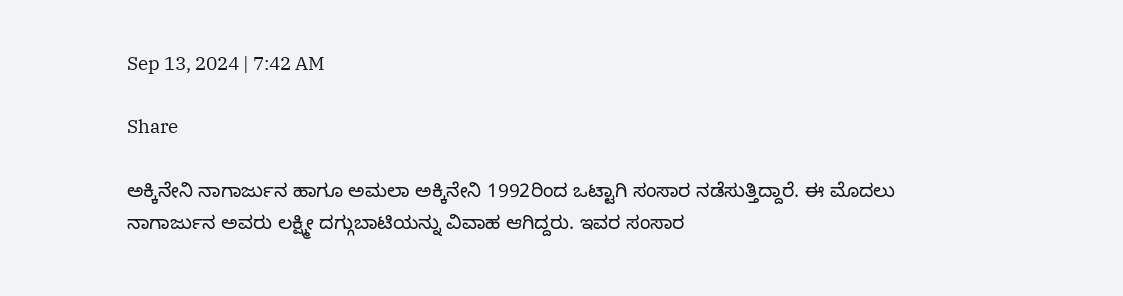Sep 13, 2024 | 7:42 AM

Share

ಅಕ್ಕಿನೇನಿ ನಾಗಾರ್ಜುನ ಹಾಗೂ ಅಮಲಾ ಅಕ್ಕಿನೇನಿ 1992ರಿಂದ ಒಟ್ಟಾಗಿ ಸಂಸಾರ ನಡೆಸುತ್ತಿದ್ದಾರೆ. ಈ ಮೊದಲು ನಾಗಾರ್ಜುನ ಅವರು ಲಕ್ಷ್ಮೀ ದಗ್ಗುಬಾಟಿಯನ್ನು ವಿವಾಹ ಆಗಿದ್ದರು. ಇವರ ಸಂಸಾರ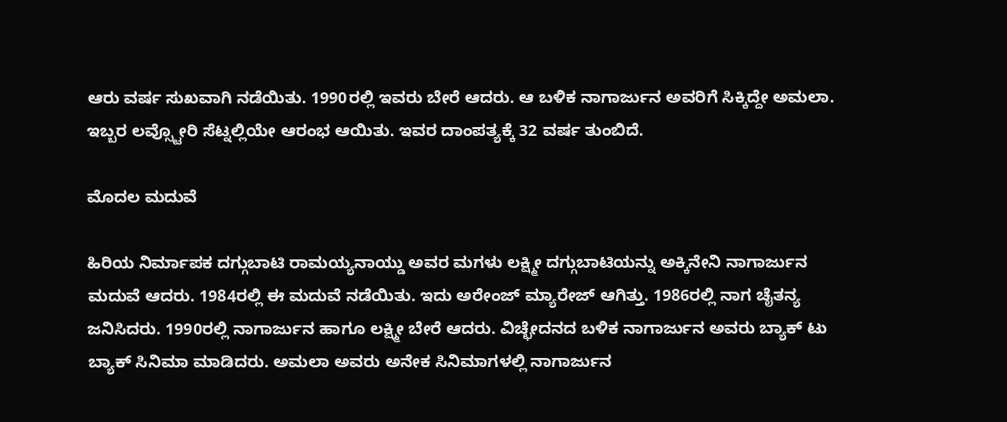ಆರು ವರ್ಷ ಸುಖವಾಗಿ ನಡೆಯಿತು. 1990ರಲ್ಲಿ ಇವರು ಬೇರೆ ಆದರು. ಆ ಬಳಿಕ ನಾಗಾರ್ಜುನ ಅವರಿಗೆ ಸಿಕ್ಕಿದ್ದೇ ಅಮಲಾ. ಇಬ್ಬರ ಲವ್ಸ್ಟೋರಿ ಸೆಟ್ನಲ್ಲಿಯೇ ಆರಂಭ ಆಯಿತು. ಇವರ ದಾಂಪತ್ಯಕ್ಕೆ 32 ವರ್ಷ ತುಂಬಿದೆ.

ಮೊದಲ ಮದುವೆ

ಹಿರಿಯ ನಿರ್ಮಾಪಕ ದಗ್ಗುಬಾಟಿ ರಾಮಯ್ಯನಾಯ್ಡು ಅವರ ಮಗಳು ಲಕ್ಷ್ಮೀ ದಗ್ಗುಬಾಟಿಯನ್ನು ಅಕ್ಕಿನೇನಿ ನಾಗಾರ್ಜುನ ಮದುವೆ ಆದರು. 1984ರಲ್ಲಿ ಈ ಮದುವೆ ನಡೆಯಿತು. ಇದು ಅರೇಂಜ್ ಮ್ಯಾರೇಜ್ ಆಗಿತ್ತು. 1986ರಲ್ಲಿ ನಾಗ ಚೈತನ್ಯ ಜನಿಸಿದರು. 1990ರಲ್ಲಿ ನಾಗಾರ್ಜುನ ಹಾಗೂ ಲಕ್ಷ್ಮೀ ಬೇರೆ ಆದರು. ವಿಚ್ಛೇದನದ ಬಳಿಕ ನಾಗಾರ್ಜುನ ಅವರು ಬ್ಯಾಕ್ ಟು ಬ್ಯಾಕ್ ಸಿನಿಮಾ ಮಾಡಿದರು. ಅಮಲಾ ಅವರು ಅನೇಕ ಸಿನಿಮಾಗಳಲ್ಲಿ ನಾಗಾರ್ಜುನ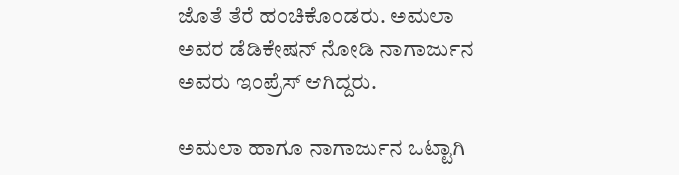ಜೊತೆ ತೆರೆ ಹಂಚಿಕೊಂಡರು. ಅಮಲಾ ಅವರ ಡೆಡಿಕೇಷನ್ ನೋಡಿ ನಾಗಾರ್ಜುನ ಅವರು ಇಂಪ್ರೆಸ್ ಆಗಿದ್ದರು.

ಅಮಲಾ ಹಾಗೂ ನಾಗಾರ್ಜುನ ಒಟ್ಟಾಗಿ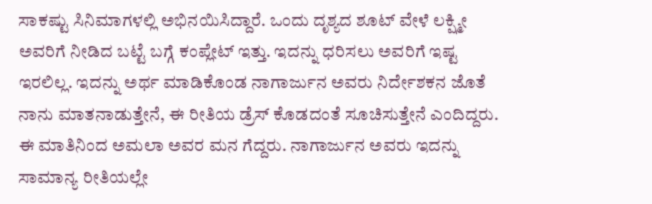ಸಾಕಷ್ಟು ಸಿನಿಮಾಗಳಲ್ಲಿ ಅಭಿನಯಿಸಿದ್ದಾರೆ. ಒಂದು ದೃಶ್ಯದ ಶೂಟ್ ವೇಳೆ ಲಕ್ಷ್ಮೀ ಅವರಿಗೆ ನೀಡಿದ ಬಟ್ಟೆ ಬಗ್ಗೆ ಕಂಪ್ಲೇಟ್ ಇತ್ತು. ಇದನ್ನು ಧರಿಸಲು ಅವರಿಗೆ ಇಷ್ಟ ಇರಲಿಲ್ಲ. ಇದನ್ನು ಅರ್ಥ ಮಾಡಿಕೊಂಡ ನಾಗಾರ್ಜುನ ಅವರು ನಿರ್ದೇಶಕನ ಜೊತೆ ನಾನು ಮಾತನಾಡುತ್ತೇನೆ, ಈ ರೀತಿಯ ಡ್ರೆಸ್ ಕೊಡದಂತೆ ಸೂಚಿಸುತ್ತೇನೆ ಎಂದಿದ್ದರು. ಈ ಮಾತಿನಿಂದ ಅಮಲಾ ಅವರ ಮನ ಗೆದ್ದರು. ನಾಗಾರ್ಜುನ ಅವರು ಇದನ್ನು ಸಾಮಾನ್ಯ ರೀತಿಯಲ್ಲೇ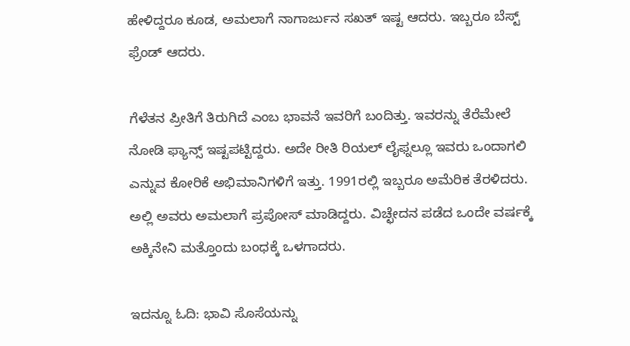ಹೇಳಿದ್ದರೂ ಕೂಡ, ಅಮಲಾಗೆ ನಾಗಾರ್ಜುನ ಸಖತ್ ಇಷ್ಟ ಆದರು. ಇಬ್ಬರೂ ಬೆಸ್ಟ್ ಫ್ರೆಂಡ್ ಆದರು.

ಗೆಳೆತನ ಪ್ರೀತಿಗೆ ತಿರುಗಿದೆ ಎಂಬ ಭಾವನೆ ಇವರಿಗೆ ಬಂದಿತ್ತು. ಇವರನ್ನು ತೆರೆಮೇಲೆ ನೋಡಿ ಫ್ಯಾನ್ಸ್ ಇಷ್ಟಪಟ್ಟಿದ್ದರು. ಅದೇ ರೀತಿ ರಿಯಲ್ ಲೈಫ್ನಲ್ಲೂ ಇವರು ಒಂದಾಗಲಿ ಎನ್ನುವ ಕೋರಿಕೆ ಅಭಿಮಾನಿಗಳಿಗೆ ಇತ್ತು. 1991ರಲ್ಲಿ ಇಬ್ಬರೂ ಅಮೆರಿಕ ತೆರಳಿದರು. ಅಲ್ಲಿ ಅವರು ಅಮಲಾಗೆ ಪ್ರಪೋಸ್ ಮಾಡಿದ್ದರು. ವಿಚ್ಛೇದನ ಪಡೆದ ಒಂದೇ ವರ್ಷಕ್ಕೆ ಅಕ್ಕಿನೇನಿ ಮತ್ತೊಂದು ಬಂಧಕ್ಕೆ ಒಳಗಾದರು.

ಇದನ್ನೂ ಓದಿ: ಭಾವಿ ಸೊಸೆಯನ್ನು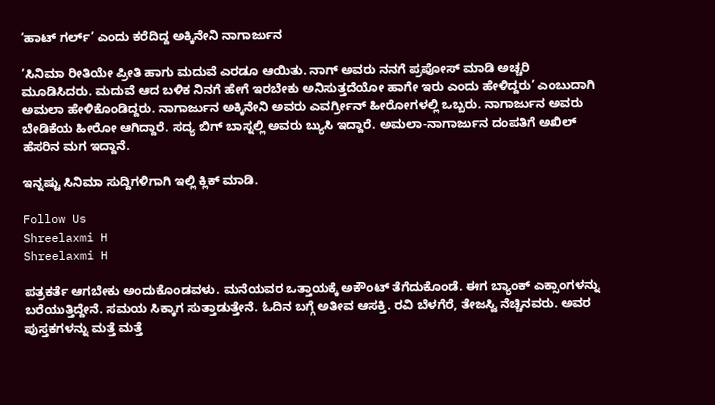‘ಹಾಟ್ ಗರ್ಲ್’ ಎಂದು ಕರೆದಿದ್ದ ಅಕ್ಕಿನೇನಿ ನಾಗಾರ್ಜುನ

‘ಸಿನಿಮಾ ರೀತಿಯೇ ಪ್ರೀತಿ ಹಾಗು ಮದುವೆ ಎರಡೂ ಆಯಿತು. ನಾಗ್ ಅವರು ನನಗೆ ಪ್ರಪೋಸ್ ಮಾಡಿ ಅಚ್ಚರಿ ಮೂಡಿಸಿದರು. ಮದುವೆ ಆದ ಬಳಿಕ ನಿನಗೆ ಹೇಗೆ ಇರಬೇಕು ಅನಿಸುತ್ತದೆಯೋ ಹಾಗೇ ಇರು ಎಂದು ಹೇಳಿದ್ದರು’ ಎಂಬುದಾಗಿ ಅಮಲಾ ಹೇಳಿಕೊಂಡಿದ್ದರು. ನಾಗಾರ್ಜುನ ಅಕ್ಕಿನೇನಿ ಅವರು ಎವರ್ಗ್ರೀನ್ ಹೀರೋಗಳಲ್ಲಿ ಒಬ್ಬರು. ನಾಗಾರ್ಜುನ ಅವರು ಬೇಡಿಕೆಯ ಹೀರೋ ಆಗಿದ್ದಾರೆ. ಸದ್ಯ ಬಿಗ್ ಬಾಸ್ನಲ್ಲಿ ಅವರು ಬ್ಯುಸಿ ಇದ್ದಾರೆ. ಅಮಲಾ-ನಾಗಾರ್ಜುನ ದಂಪತಿಗೆ ಅಖಿಲ್ ಹೆಸರಿನ ಮಗ ಇದ್ದಾನೆ.

ಇನ್ನಷ್ಟು ಸಿನಿಮಾ ಸುದ್ದಿಗಳಿಗಾಗಿ ಇಲ್ಲಿ ಕ್ಲಿಕ್ ಮಾಡಿ.

Follow Us
Shreelaxmi H
Shreelaxmi H

ಪತ್ರಕರ್ತೆ ಆಗಬೇಕು ಅಂದುಕೊಂಡವಳು. ಮನೆಯವರ ಒತ್ತಾಯಕ್ಕೆ ಅಕೌಂಟ್ ತೆಗೆದುಕೊಂಡೆ. ಈಗ ಬ್ಯಾಂಕ್ ಎಕ್ಸಾಂಗಳನ್ನು ಬರೆಯುತ್ತಿದ್ದೇನೆ. ಸಮಯ ಸಿಕ್ಕಾಗ ಸುತ್ತಾಡುತ್ತೇನೆ. ಓದಿನ ಬಗ್ಗೆ ಅತೀವ ಆಸಕ್ತಿ. ರವಿ ಬೆಳಗೆರೆ, ತೇಜಸ್ವಿ ನೆಚ್ಚಿನವರು. ಅವರ ಪುಸ್ತಕಗಳನ್ನು ಮತ್ತೆ ಮತ್ತೆ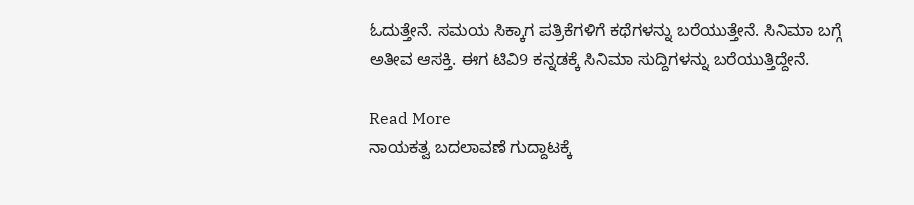ಓದುತ್ತೇನೆ. ಸಮಯ ಸಿಕ್ಕಾಗ ಪತ್ರಿಕೆಗಳಿಗೆ ಕಥೆಗಳನ್ನು ಬರೆಯುತ್ತೇನೆ. ಸಿನಿಮಾ ಬಗ್ಗೆ ಅತೀವ ಆಸಕ್ತಿ. ಈಗ ಟಿವಿ9 ಕನ್ನಡಕ್ಕೆ ಸಿನಿಮಾ ಸುದ್ದಿಗಳನ್ನು ಬರೆಯುತ್ತಿದ್ದೇನೆ.

Read More
ನಾಯಕತ್ವ ಬದಲಾವಣೆ ಗುದ್ದಾಟಕ್ಕೆ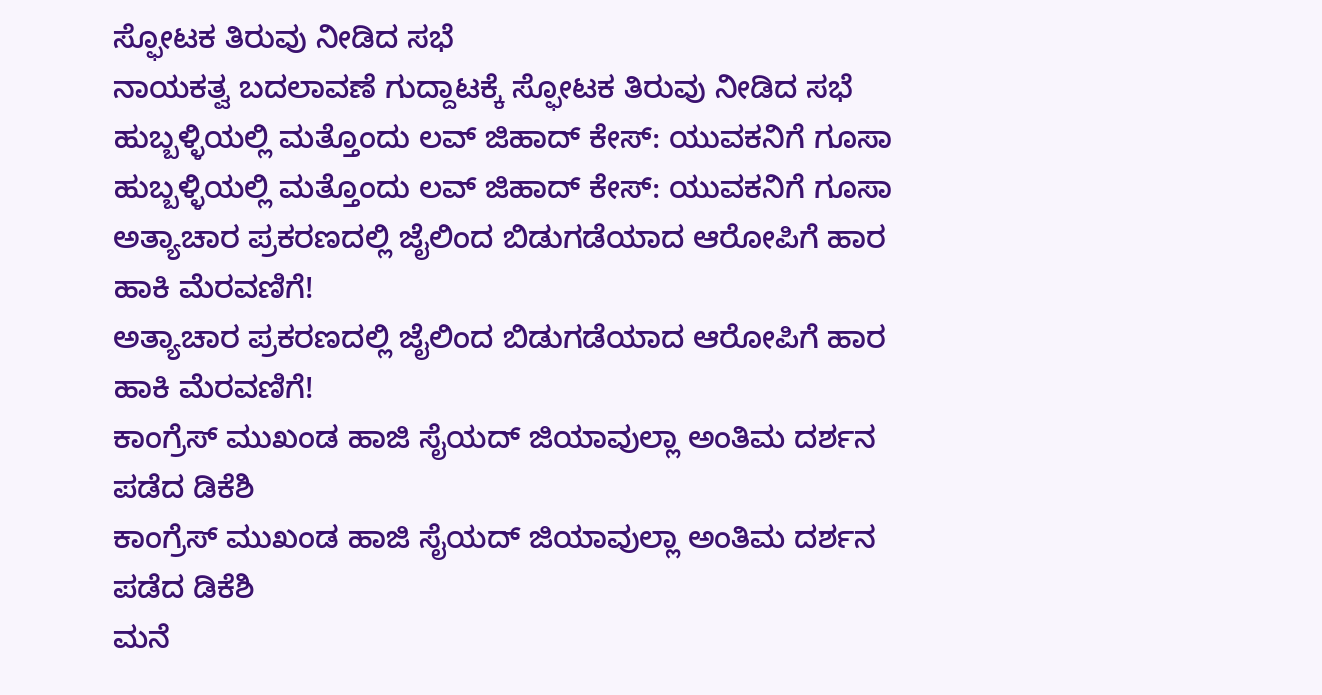ಸ್ಫೋಟಕ ತಿರುವು ನೀಡಿದ ಸಭೆ
ನಾಯಕತ್ವ ಬದಲಾವಣೆ ಗುದ್ದಾಟಕ್ಕೆ ಸ್ಫೋಟಕ ತಿರುವು ನೀಡಿದ ಸಭೆ
ಹುಬ್ಬಳ್ಳಿಯಲ್ಲಿ ಮತ್ತೊಂದು ಲವ್ ಜಿಹಾದ್ ಕೇಸ್: ಯುವಕನಿಗೆ ಗೂಸಾ
ಹುಬ್ಬಳ್ಳಿಯಲ್ಲಿ ಮತ್ತೊಂದು ಲವ್ ಜಿಹಾದ್ ಕೇಸ್: ಯುವಕನಿಗೆ ಗೂಸಾ
ಅತ್ಯಾಚಾರ ಪ್ರಕರಣದಲ್ಲಿ ಜೈಲಿಂದ ಬಿಡುಗಡೆಯಾದ ಆರೋಪಿಗೆ ಹಾರ ಹಾಕಿ ಮೆರವಣಿಗೆ!
ಅತ್ಯಾಚಾರ ಪ್ರಕರಣದಲ್ಲಿ ಜೈಲಿಂದ ಬಿಡುಗಡೆಯಾದ ಆರೋಪಿಗೆ ಹಾರ ಹಾಕಿ ಮೆರವಣಿಗೆ!
ಕಾಂಗ್ರೆಸ್ ಮುಖಂಡ ಹಾಜಿ ಸೈಯದ್ ಜಿಯಾವುಲ್ಲಾ ಅಂತಿಮ ದರ್ಶನ ಪಡೆದ ಡಿಕೆಶಿ
ಕಾಂಗ್ರೆಸ್ ಮುಖಂಡ ಹಾಜಿ ಸೈಯದ್ ಜಿಯಾವುಲ್ಲಾ ಅಂತಿಮ ದರ್ಶನ ಪಡೆದ ಡಿಕೆಶಿ
ಮನೆ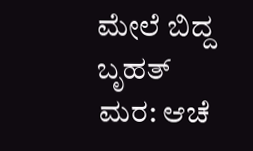ಮೇಲೆ ಬಿದ್ದ ಬೃಹತ್ ಮರ: ಆಚೆ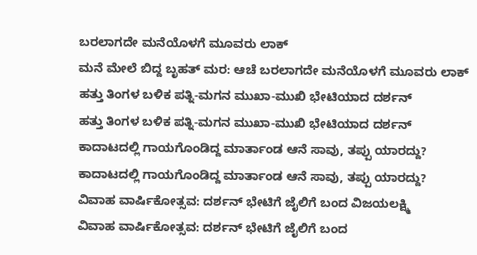ಬರಲಾಗದೇ ಮನೆಯೊಳಗೆ ಮೂವರು ಲಾಕ್
ಮನೆ ಮೇಲೆ ಬಿದ್ದ ಬೃಹತ್ ಮರ: ಆಚೆ ಬರಲಾಗದೇ ಮನೆಯೊಳಗೆ ಮೂವರು ಲಾಕ್
ಹತ್ತು ತಿಂಗಳ ಬಳಿಕ ಪತ್ನಿ-ಮಗನ ಮುಖಾ-ಮುಖಿ ಭೇಟಿಯಾದ ದರ್ಶನ್
ಹತ್ತು ತಿಂಗಳ ಬಳಿಕ ಪತ್ನಿ-ಮಗನ ಮುಖಾ-ಮುಖಿ ಭೇಟಿಯಾದ ದರ್ಶನ್
ಕಾದಾಟದಲ್ಲಿ ಗಾಯಗೊಂಡಿದ್ದ ಮಾರ್ತಾಂಡ ಆನೆ ಸಾವು, ತಪ್ಪು ಯಾರದ್ದು?
ಕಾದಾಟದಲ್ಲಿ ಗಾಯಗೊಂಡಿದ್ದ ಮಾರ್ತಾಂಡ ಆನೆ ಸಾವು, ತಪ್ಪು ಯಾರದ್ದು?
ವಿವಾಹ ವಾರ್ಷಿಕೋತ್ಸವ: ದರ್ಶನ್ ಭೇಟಿಗೆ ಜೈಲಿಗೆ ಬಂದ ವಿಜಯಲಕ್ಷ್ಮಿ
ವಿವಾಹ ವಾರ್ಷಿಕೋತ್ಸವ: ದರ್ಶನ್ ಭೇಟಿಗೆ ಜೈಲಿಗೆ ಬಂದ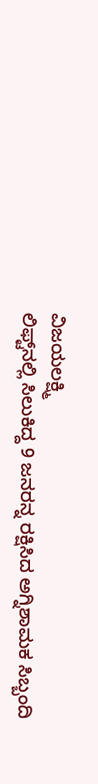ವಿಜಯಲಕ್ಷ್ಮಿ
ಲಿಫ್ಟ್‌ನಲ್ಲಿ ಸಿಲುಕಿದ್ದ 9 ಜನರನ್ನ ರಕ್ಷಿಸಿದ ಅಗ್ನಿಶಾಮಕ ಸಿಬ್ಬಂದಿ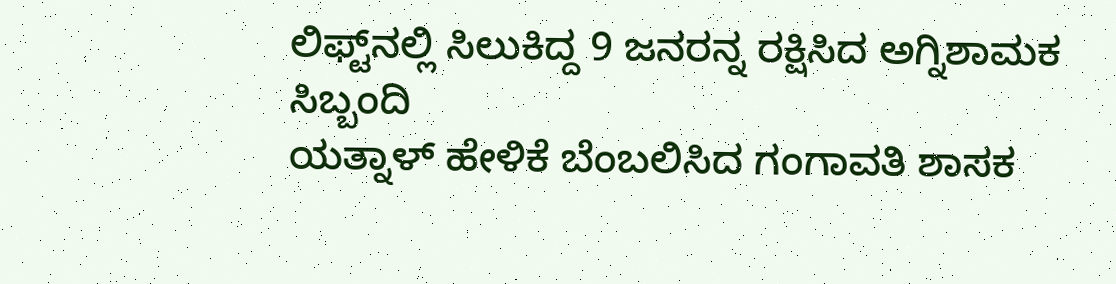ಲಿಫ್ಟ್‌ನಲ್ಲಿ ಸಿಲುಕಿದ್ದ 9 ಜನರನ್ನ ರಕ್ಷಿಸಿದ ಅಗ್ನಿಶಾಮಕ ಸಿಬ್ಬಂದಿ
ಯತ್ನಾಳ್ ಹೇಳಿಕೆ ಬೆಂಬಲಿಸಿದ ಗಂಗಾವತಿ ಶಾಸಕ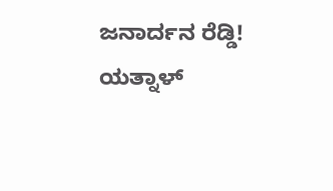ಜನಾರ್ದನ ರೆಡ್ಡಿ!
ಯತ್ನಾಳ್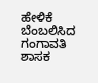ಹೇಳಿಕೆ ಬೆಂಬಲಿಸಿದ ಗಂಗಾವತಿ ಶಾಸಕ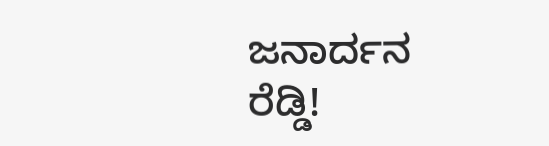ಜನಾರ್ದನ ರೆಡ್ಡಿ!